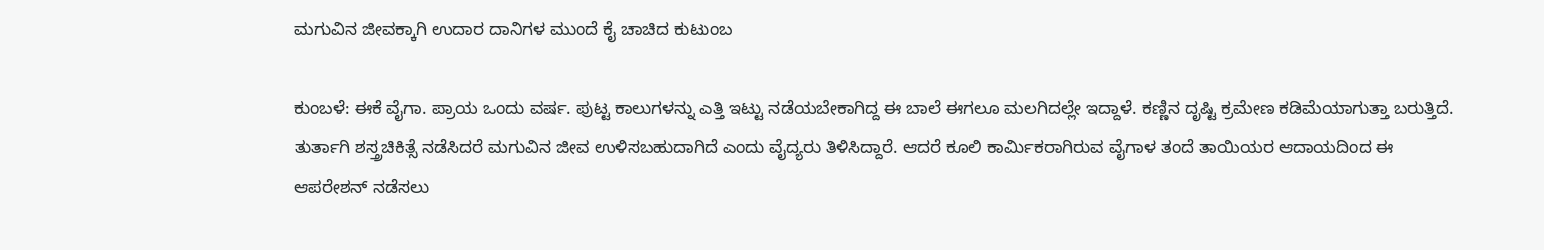ಮಗುವಿನ ಜೀವಕ್ಕಾಗಿ ಉದಾರ ದಾನಿಗಳ ಮುಂದೆ ಕೈ ಚಾಚಿದ ಕುಟುಂಬ

ಕುಂಬಳೆ: ಈಕೆ ವೈಗಾ. ಪ್ರಾಯ ಒಂದು ವರ್ಷ. ಪುಟ್ಟ ಕಾಲುಗಳನ್ನು ಎತ್ತಿ ಇಟ್ಟು ನಡೆಯಬೇಕಾಗಿದ್ದ ಈ ಬಾಲೆ ಈಗಲೂ ಮಲಗಿದಲ್ಲೇ ಇದ್ದಾಳೆ. ಕಣ್ಣಿನ ದೃಷ್ಟಿ ಕ್ರಮೇಣ ಕಡಿಮೆಯಾಗುತ್ತಾ ಬರುತ್ತಿದೆ. ತುರ್ತಾಗಿ ಶಸ್ತ್ರಚಿಕಿತ್ಸೆ ನಡೆಸಿದರೆ ಮಗುವಿನ ಜೀವ ಉಳಿಸಬಹುದಾಗಿದೆ ಎಂದು ವೈದ್ಯರು ತಿಳಿಸಿದ್ದಾರೆ. ಆದರೆ ಕೂಲಿ ಕಾರ್ಮಿಕರಾಗಿರುವ ವೈಗಾಳ ತಂದೆ ತಾಯಿಯರ ಆದಾಯದಿಂದ ಈ ಆಪರೇಶನ್ ನಡೆಸಲು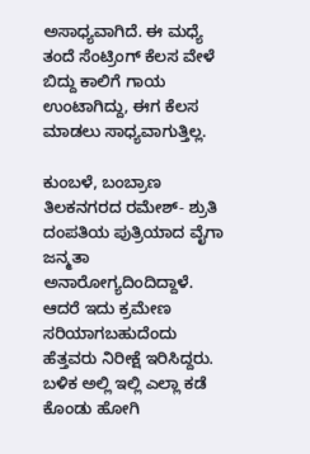ಅಸಾಧ್ಯವಾಗಿದೆ. ಈ ಮಧ್ಯೆ ತಂದೆ ಸೆಂಟ್ರಿಂಗ್ ಕೆಲಸ ವೇಳೆ ಬಿದ್ದು ಕಾಲಿಗೆ ಗಾಯ ಉಂಟಾಗಿದ್ದು, ಈಗ ಕೆಲಸ ಮಾಡಲು ಸಾಧ್ಯವಾಗುತ್ತಿಲ್ಲ.

ಕುಂಬಳೆ, ಬಂಬ್ರಾಣ ತಿಲಕನಗರದ ರಮೇಶ್- ಶ್ರುತಿ ದಂಪತಿಯ ಪುತ್ರಿಯಾದ ವೈಗಾ ಜನ್ಮತಾ ಅನಾರೋಗ್ಯದಿಂದಿದ್ದಾಳೆ. ಆದರೆ ಇದು ಕ್ರಮೇಣ ಸರಿಯಾಗಬಹುದೆಂದು ಹೆತ್ತವರು ನಿರೀಕ್ಷೆ ಇರಿಸಿದ್ದರು. ಬಳಿಕ ಅಲ್ಲಿ ಇಲ್ಲಿ ಎಲ್ಲಾ ಕಡೆ ಕೊಂಡು ಹೋಗಿ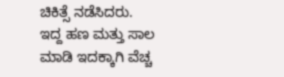ಚಿಕಿತ್ಸೆ ನಡೆಸಿದರು. ಇದ್ದ ಹಣ ಮತ್ತು ಸಾಲ ಮಾಡಿ ಇದಕ್ಕಾಗಿ ವೆಚ್ಚ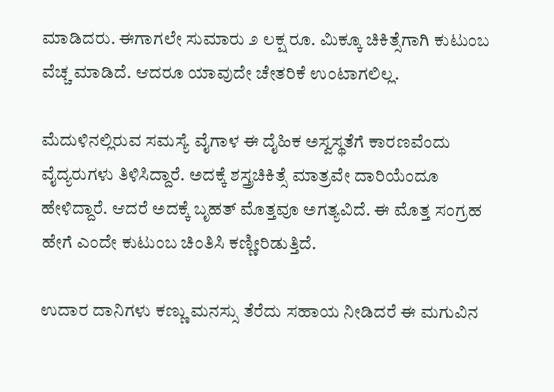ಮಾಡಿದರು. ಈಗಾಗಲೇ ಸುಮಾರು ೨ ಲಕ್ಷ ರೂ. ಮಿಕ್ಕೂ ಚಿಕಿತ್ಸೆಗಾಗಿ ಕುಟುಂಬ ವೆಚ್ಚ ಮಾಡಿದೆ. ಆದರೂ ಯಾವುದೇ ಚೇತರಿಕೆ ಉಂಟಾಗಲಿಲ್ಲ.

ಮೆದುಳಿನಲ್ಲಿರುವ ಸಮಸ್ಯೆ ವೈಗಾಳ ಈ ದೈಹಿಕ ಅಸ್ವಸ್ಥತೆಗೆ ಕಾರಣವೆಂದು ವೈದ್ಯರುಗಳು ತಿಳಿಸಿದ್ದಾರೆ. ಅದಕ್ಕೆ ಶಸ್ತ್ರಚಿಕಿತ್ಸೆ ಮಾತ್ರವೇ ದಾರಿಯೆಂದೂ ಹೇಳಿದ್ದಾರೆ. ಆದರೆ ಅದಕ್ಕೆ ಬೃಹತ್ ಮೊತ್ತವೂ ಅಗತ್ಯವಿದೆ. ಈ ಮೊತ್ತ ಸಂಗ್ರಹ ಹೇಗೆ ಎಂದೇ ಕುಟುಂಬ ಚಿಂತಿಸಿ ಕಣ್ಣೀರಿಡುತ್ತಿದೆ.

ಉದಾರ ದಾನಿಗಳು ಕಣ್ಣು ಮನಸ್ಸು ತೆರೆದು ಸಹಾಯ ನೀಡಿದರೆ ಈ ಮಗುವಿನ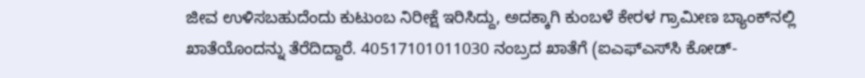ಜೀವ ಉಳಿಸಬಹುದೆಂದು ಕುಟುಂಬ ನಿರೀಕ್ಷೆ ಇರಿಸಿದ್ದು, ಅದಕ್ಕಾಗಿ ಕುಂಬಳೆ ಕೇರಳ ಗ್ರಾಮೀಣ ಬ್ಯಾಂಕ್‌ನಲ್ಲಿ ಖಾತೆಯೊಂದನ್ನು ತೆರೆದಿದ್ದಾರೆ. 40517101011030 ನಂಬ್ರದ ಖಾತೆಗೆ (ಐಎಫ್‌ಎಸ್‌ಸಿ ಕೋಡ್-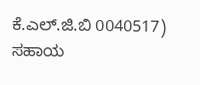ಕೆ.ಎಲ್.ಜಿ.ಬಿ 0040517) ಸಹಾಯ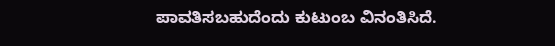ಪಾವತಿಸಬಹುದೆಂದು ಕುಟುಂಬ ವಿನಂತಿಸಿದೆ.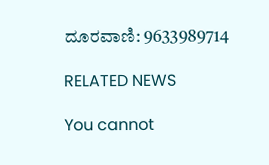ದೂರವಾಣಿ: 9633989714

RELATED NEWS

You cannot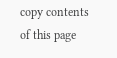copy contents of this page